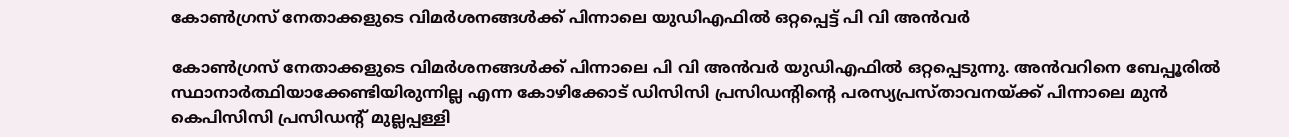കോൺഗ്രസ് നേതാക്കളുടെ വിമർശനങ്ങൾക്ക് പിന്നാലെ യുഡിഎഫിൽ ഒറ്റപ്പെട്ട് പി വി അൻവർ

കോൺഗ്രസ് നേതാക്കളുടെ വിമർശനങ്ങൾക്ക് പിന്നാലെ പി വി അൻവർ യുഡിഎഫിൽ ഒറ്റപ്പെടുന്നു. അൻവറിനെ ബേപ്പൂരിൽ സ്ഥാനാർത്ഥിയാക്കേണ്ടിയിരുന്നില്ല എന്ന കോഴിക്കോട് ഡിസിസി പ്രസിഡന്റിന്റെ പരസ്യപ്രസ്താവനയ്ക്ക് പിന്നാലെ മുൻ കെപിസിസി പ്രസിഡൻ്റ് മുല്ലപ്പള്ളി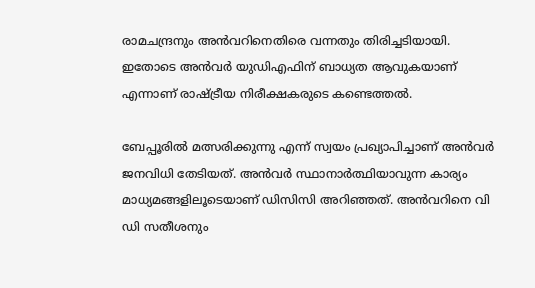രാമചന്ദ്രനും അൻവറിനെതിരെ വന്നതും തിരിച്ചടിയായി. ഇതോടെ അൻവർ യുഡിഎഫിന് ബാധ്യത ആവുകയാണ് എന്നാണ് രാഷ്ട്രീയ നിരീക്ഷകരുടെ കണ്ടെത്തൽ.

ബേപ്പൂരിൽ മത്സരിക്കുന്നു എന്ന് സ്വയം പ്രഖ്യാപിച്ചാണ് അൻവർ ജനവിധി തേടിയത്. അൻവർ സ്ഥാനാർത്ഥിയാവുന്ന കാര്യം മാധ്യമങ്ങളിലൂടെയാണ് ഡിസിസി അറിഞ്ഞത്. അൻവറിനെ വി ഡി സതീശനും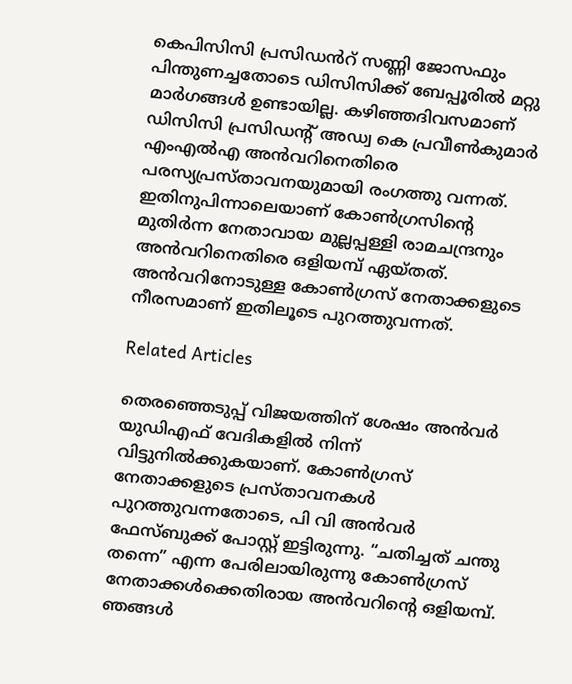കെപിസിസി പ്രസിഡൻറ് സണ്ണി ജോസഫും പിന്തുണച്ചതോടെ ഡിസിസിക്ക് ബേപ്പൂരിൽ മറ്റു മാർഗങ്ങൾ ഉണ്ടായില്ല. കഴിഞ്ഞദിവസമാണ് ഡിസിസി പ്രസിഡൻ്റ് അഡ്വ കെ പ്രവീൺകുമാർ എംഎൽഎ അൻവറിനെതിരെ പരസ്യപ്രസ്താവനയുമായി രംഗത്തു വന്നത്. ഇതിനുപിന്നാലെയാണ് കോൺഗ്രസിന്റെ മുതിർന്ന നേതാവായ മുല്ലപ്പള്ളി രാമചന്ദ്രനും അൻവറിനെതിരെ ഒളിയമ്പ് ഏയ്തത്. അൻവറിനോടുള്ള കോൺഗ്രസ് നേതാക്കളുടെ നീരസമാണ് ഇതിലൂടെ പുറത്തുവന്നത്.

Related Articles

തെരഞ്ഞെടുപ്പ് വിജയത്തിന് ശേഷം അൻവർ യുഡിഎഫ് വേദികളിൽ നിന്ന് വിട്ടുനിൽക്കുകയാണ്. കോൺഗ്രസ് നേതാക്കളുടെ പ്രസ്താവനകൾ പുറത്തുവന്നതോടെ, പി വി അൻവർ ഫേസ്ബുക്ക് പോസ്റ്റ് ഇട്ടിരുന്നു. “ചതിച്ചത് ചന്തു തന്നെ” എന്ന പേരിലായിരുന്നു കോൺഗ്രസ് നേതാക്കൾക്കെതിരായ അൻവറിന്റെ ഒളിയമ്പ്. ഞങ്ങൾ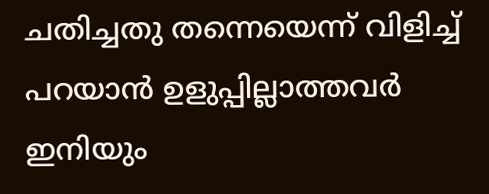ചതിച്ചതു തന്നെയെന്ന് വിളിച്ച് പറയാൻ ഉളുപ്പില്ലാത്തവർ ഇനിയും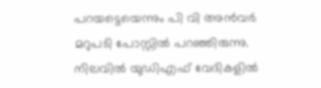പറയട്ടെയെന്നും പി വി അൻവർ മറുപടി പോസ്റ്റിൽ പറഞ്ഞിരുന്നു. നിലവിൽ യുഡിഎഫ് വേദികളിൽ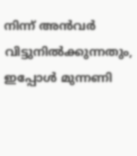നിന്ന് അൻവർ വിട്ടുനിൽക്കുന്നതും, ഇപ്പോൾ മുന്നണി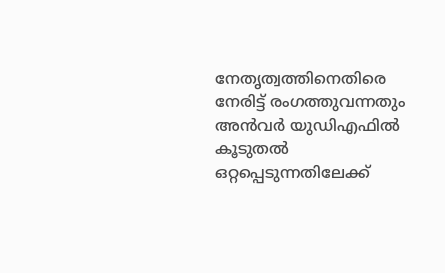നേതൃത്വത്തിനെതിരെ നേരിട്ട് രംഗത്തുവന്നതും അൻവർ യുഡിഎഫിൽ കൂടുതൽ ഒറ്റപ്പെടുന്നതിലേക്ക്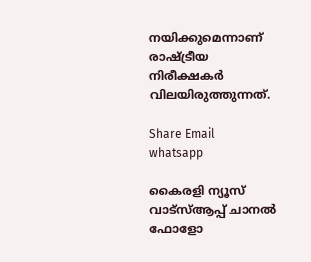നയിക്കുമെന്നാണ് രാഷ്ട്രീയ നിരീക്ഷകർ വിലയിരുത്തുന്നത്.

Share Email
whatsapp

കൈരളി ന്യൂസ് വാട്‌സ്ആപ്പ് ചാനല്‍ ഫോളോ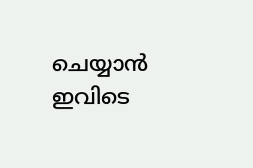ചെയ്യാന്‍ ഇവിടെ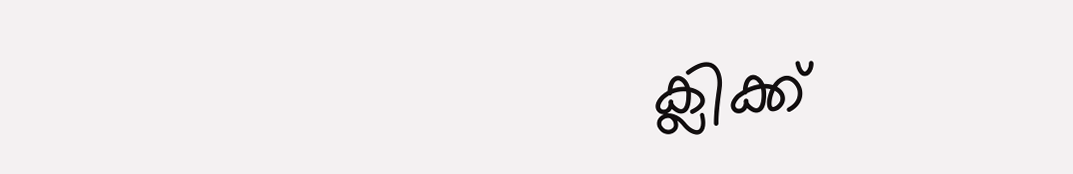ക്ലിക്ക്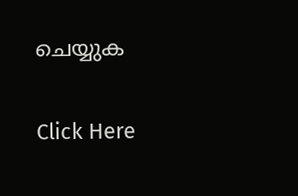ചെയ്യുക

Click Here